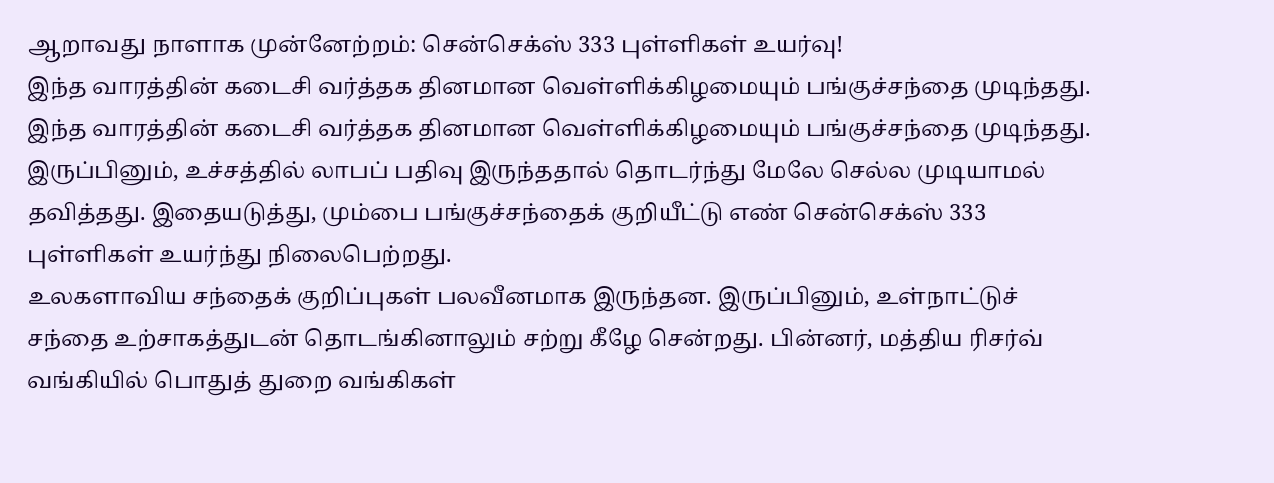ஆறாவது நாளாக முன்னேற்றம்: சென்செக்ஸ் 333 புள்ளிகள் உயர்வு!
இந்த வாரத்தின் கடைசி வர்த்தக தினமான வெள்ளிக்கிழமையும் பங்குச்சந்தை முடிந்தது.
இந்த வாரத்தின் கடைசி வர்த்தக தினமான வெள்ளிக்கிழமையும் பங்குச்சந்தை முடிந்தது. இருப்பினும், உச்சத்தில் லாபப் பதிவு இருந்ததால் தொடர்ந்து மேலே செல்ல முடியாமல் தவித்தது. இதையடுத்து, மும்பை பங்குச்சந்தைக் குறியீட்டு எண் சென்செக்ஸ் 333 புள்ளிகள் உயர்ந்து நிலைபெற்றது.
உலகளாவிய சந்தைக் குறிப்புகள் பலவீனமாக இருந்தன. இருப்பினும், உள்நாட்டுச் சந்தை உற்சாகத்துடன் தொடங்கினாலும் சற்று கீழே சென்றது. பின்னர், மத்திய ரிசர்வ் வங்கியில் பொதுத் துறை வங்கிகள்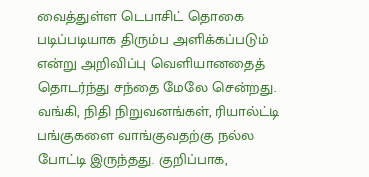வைத்துள்ள டெபாசிட் தொகை படிப்படியாக திரும்ப அளிக்கப்படும் என்று அறிவிப்பு வெளியானதைத் தொடர்ந்து சந்தை மேலே சென்றது. வங்கி, நிதி நிறுவனங்கள், ரியால்ட்டி பங்குகளை வாங்குவதற்கு நல்ல போட்டி இருந்தது. குறிப்பாக,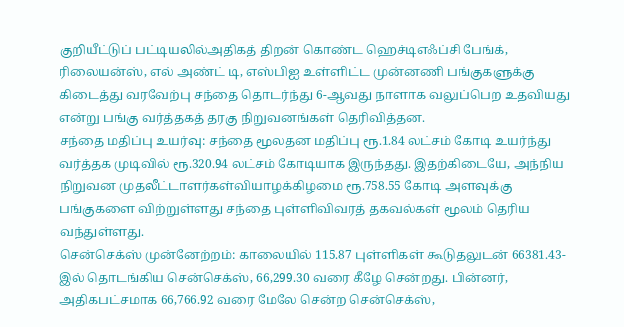குறியீட்டுப் பட்டியலில்அதிகத் திறன் கொண்ட ஹெச்டிஎஃப்சி பேங்க், ரிலையன்ஸ், எல் அண்ட் டி, எஸ்பிஐ உள்ளிட்ட முன்னணி பங்குகளுக்கு கிடைத்து வரவேற்பு சந்தை தொடர்ந்து 6-ஆவது நாளாக வலுப்பெற உதவியது என்று பங்கு வர்த்தகத் தரகு நிறுவனங்கள் தெரிவித்தன.
சந்தை மதிப்பு உயர்வு: சந்தை மூலதன மதிப்பு ரூ.1.84 லட்சம் கோடி உயர்ந்து வர்த்தக முடிவில் ரூ.320.94 லட்சம் கோடியாக இருந்தது. இதற்கிடையே, அந்நிய நிறுவன முதலீட்டாளர்கள்வியாழக்கிழமை ரூ.758.55 கோடி அளவுக்கு பங்குகளை விற்றுள்ளது சந்தை புள்ளிவிவரத் தகவல்கள் மூலம் தெரிய வந்துள்ளது.
சென்செக்ஸ் முன்னேற்றம்: காலையில் 115.87 புள்ளிகள் கூடுதலுடன் 66381.43-இல் தொடங்கிய சென்செக்ஸ், 66,299.30 வரை கீழே சென்றது. பின்னர், அதிகபட்சமாக 66,766.92 வரை மேலே சென்ற சென்செக்ஸ்,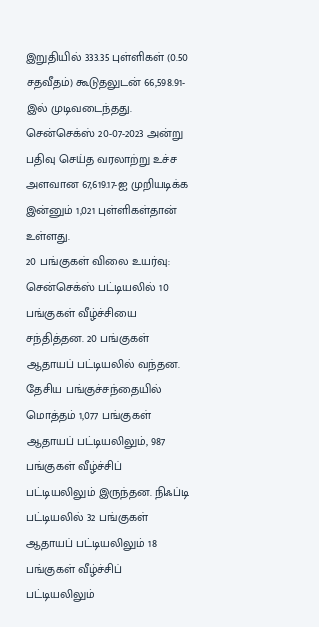இறுதியில் 333.35 புள்ளிகள் (0.50 சதவீதம்) கூடுதலுடன் 66,598.91-இல் முடிவடைந்தது. சென்செக்ஸ் 20-07-2023 அன்று பதிவு செய்த வரலாற்று உச்ச அளவான 67,619.17-ஐ முறியடிக்க இன்னும் 1,021 புள்ளிகள்தான் உள்ளது.
20 பங்குகள் விலை உயர்வு: சென்செக்ஸ் பட்டியலில் 10 பங்குகள் வீழ்ச்சியை சந்தித்தன. 20 பங்குகள் ஆதாயப் பட்டியலில் வந்தன. தேசிய பங்குச்சந்தையில் மொத்தம் 1,077 பங்குகள் ஆதாயப் பட்டியலிலும், 987 பங்குகள் வீழ்ச்சிப் பட்டியலிலும் இருந்தன. நிஃப்டி பட்டியலில் 32 பங்குகள் ஆதாயப் பட்டியலிலும் 18 பங்குகள் வீழ்ச்சிப் பட்டியலிலும்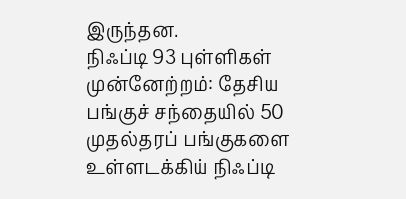இருந்தன.
நிஃப்டி 93 புள்ளிகள் முன்னேற்றம்: தேசிய பங்குச் சந்தையில் 50 முதல்தரப் பங்குகளை உள்ளடக்கிய் நிஃப்டி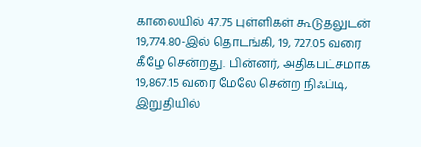காலையில் 47.75 புள்ளிகள் கூடுதலுடன் 19,774.80-இல் தொடங்கி, 19, 727.05 வரை கீழே சென்றது. பின்னர், அதிகபட்சமாக 19,867.15 வரை மேலே சென்ற நிஃப்டி, இறுதியில்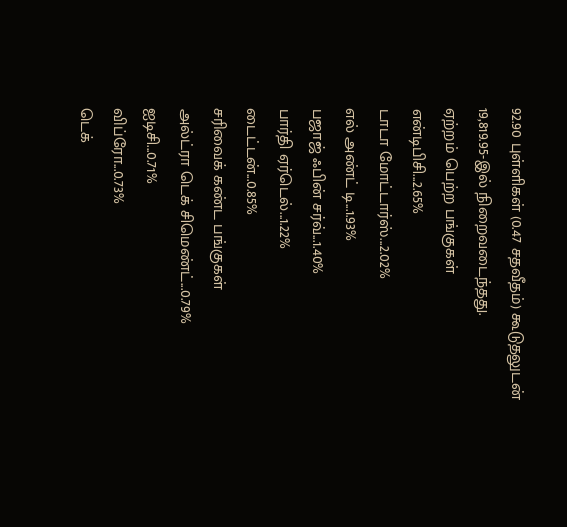92.90 புள்ளிகள் (0.47 சதவீதம்) கூடுதலுடன் 19,819.95-இல் நிறைவடைந்தது.
ஏற்றம் பெற்ற பங்குகள்
என்டிபிசி...2.65%
டாடா மோட்டார்ஸ்...2.02%
எல் அண்ட் டி...1.93%
பஜாஜ் ஃபின் சர்வ்...1.40%
பார்தி ஏர்டெல்...1.22%
டைட்டன்...0.85%
சரிவைக் கண்ட பங்குகள்
அல்ட்ரா டெக் சிமெண்ட்...0.79%
ஐடிசி...0.71%
விப்ரோ...0.73%
டெக்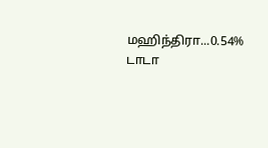மஹிந்திரா...0.54%
டாடா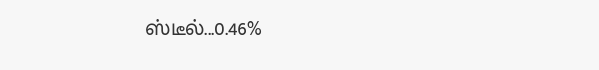ஸ்டீல்...0.46%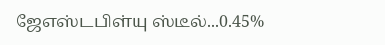ஜேஎஸ்டபிள்யு ஸ்டீல்...0.45%